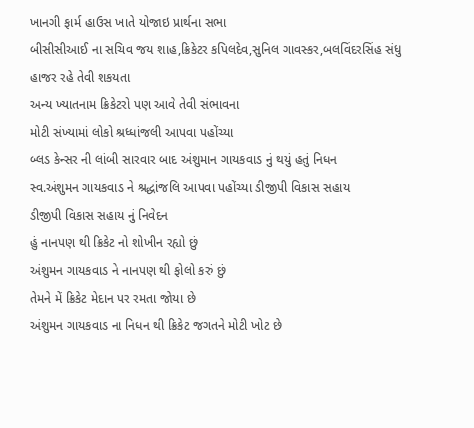ખાનગી ફાર્મ હાઉસ ખાતે યોજાઇ પ્રાર્થના સભા
બીસીસીઆઈ ના સચિવ જય શાહ,ક્રિકેટર કપિલદેવ,સુનિલ ગાવસ્કર,બલવિંદરસિંહ સંધુ હાજર રહે તેવી શકયતા
અન્ય ખ્યાતનામ ક્રિકેટરો પણ આવે તેવી સંભાવના
મોટી સંખ્યામાં લોકો શ્રધ્ધાંજલી આપવા પહોંચ્યા
બ્લડ કેન્સર ની લાંબી સારવાર બાદ અંશુમાન ગાયકવાડ નું થયું હતું નિધન
સ્વ.અંશુમન ગાયકવાડ ને શ્રદ્ધાંજલિ આપવા પહોંચ્યા ડીજીપી વિકાસ સહાય
ડીજીપી વિકાસ સહાય નું નિવેદન
હું નાનપણ થી ક્રિકેટ નો શોખીન રહ્યો છું
અંશુમન ગાયકવાડ ને નાનપણ થી ફોલો કરું છું
તેમને મેં ક્રિકેટ મેદાન પર રમતા જોયા છે
અંશુમન ગાયકવાડ ના નિધન થી ક્રિકેટ જગતને મોટી ખોટ છે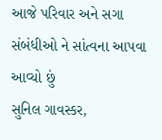આજે પરિવાર અને સગા સંબંધીઓ ને સાંત્વના આપવા આવ્યો છું
સુનિલ ગાવસ્કર,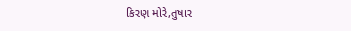કિરણ મોરે,તુષાર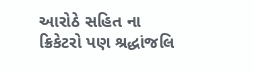આરોઠે સહિત ના ક્રિકેટરો પણ શ્રદ્ધાંજલિ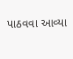પાઠવવા આવ્યા